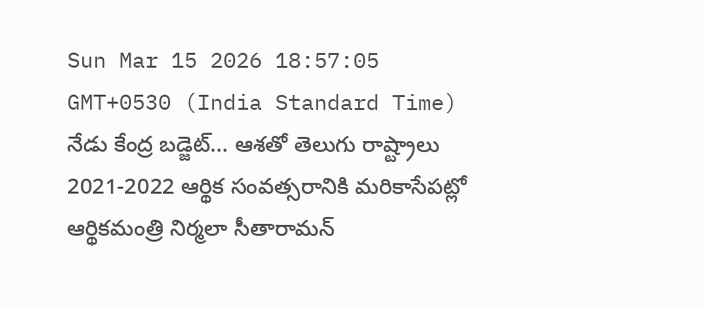Sun Mar 15 2026 18:57:05 GMT+0530 (India Standard Time)
నేడు కేంద్ర బడ్జెట్... ఆశతో తెలుగు రాష్ట్రాలు
2021-2022 ఆర్థిక సంవత్సరానికి మరికాసేపట్లో ఆర్థికమంత్రి నిర్మలా సీతారామన్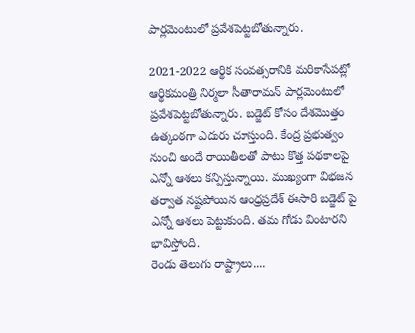పార్లమెంటులో ప్రవేశపెట్టబోతున్నారు.

2021-2022 ఆర్థిక సంవత్సరానికి మరికాసేపట్లో ఆర్థికమంత్రి నిర్మలా సీతారామన్ పార్లమెంటులో ప్రవేశపెట్టబోతున్నారు. బడ్జెట్ కోసం దేశమొత్తం ఉత్కంఠగా ఎదురు చూస్తుంది. కేంద్ర ప్రభుత్వం నుంచి అందే రాయితీలతో పాటు కొత్త పథకాలపై ఎన్నో ఆశలు కన్పిస్తున్నాయి. ముఖ్యంగా విభజన తర్వాత నష్టపోయిన ఆంధ్రప్రదేశ్ ఈసారి బడ్జెట్ పై ఎన్నో ఆశలు పెట్టుకుంది. తమ గోడు వింటారని భావిస్తోంది.
రెండు తెలుగు రాష్ట్రాలు....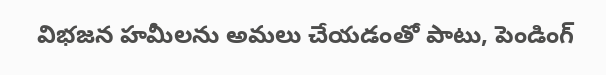విభజన హమీలను అమలు చేయడంతో పాటు, పెండింగ్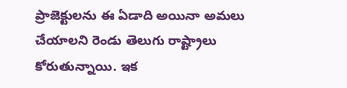ప్రాజెక్టులను ఈ ఏడాది అయినా అమలు చేయాలని రెండు తెలుగు రాష్ట్రాలు కోరుతున్నాయి. ఇక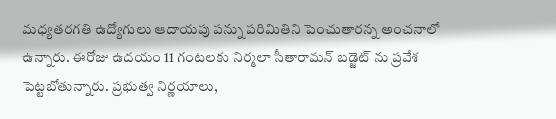మధ్యతరగతి ఉద్యోగులు ఆదాయపు పన్ను పరిమితిని పెంచుతారన్న అంచనాలో ఉన్నారు. ఈరోజు ఉదయం 11 గంటలకు నిర్మలా సీతారామన్ బడ్జెట్ ను ప్రవేశ పెట్టబోతున్నారు. ప్రభుత్వ నిర్ణయాలు,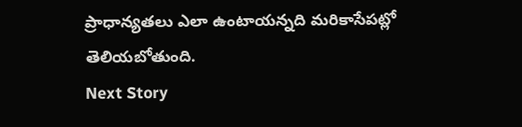ప్రాధాన్యతలు ఎలా ఉంటాయన్నది మరికాసేపట్లో తెలియబోతుంది.
Next Story